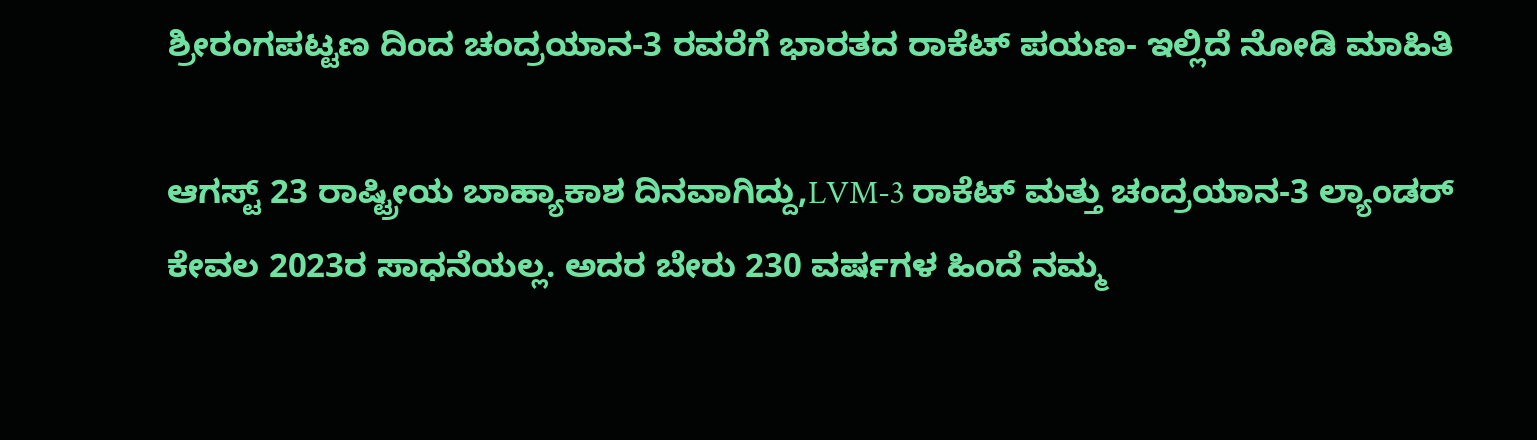ಶ್ರೀರಂಗಪಟ್ಟಣ ದಿಂದ ಚಂದ್ರಯಾನ-3 ರವರೆಗೆ ಭಾರತದ ರಾಕೆಟ್ ಪಯಣ- ಇಲ್ಲಿದೆ ನೋಡಿ ಮಾಹಿತಿ

ಆಗಸ್ಟ್ 23 ರಾಷ್ಟ್ರೀಯ ಬಾಹ್ಯಾಕಾಶ ದಿನವಾಗಿದ್ದು,LVM-3 ರಾಕೆಟ್ ಮತ್ತು ಚಂದ್ರಯಾನ-3 ಲ್ಯಾಂಡರ್ ಕೇವಲ 2023ರ ಸಾಧನೆಯಲ್ಲ. ಅದರ ಬೇರು 230 ವರ್ಷಗಳ ಹಿಂದೆ ನಮ್ಮ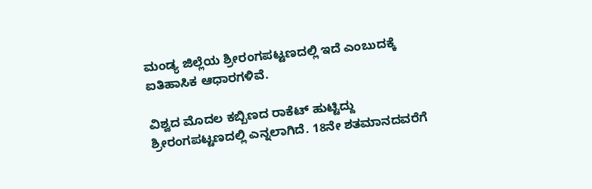ಮಂಡ್ಯ ಜಿಲ್ಲೆಯ ಶ್ರೀರಂಗಪಟ್ಟಣದಲ್ಲಿ ಇದೆ ಎಂಬುದಕ್ಕೆ ಐತಿಹಾಸಿಕ ಆಧಾರಗಳಿವೆ.

ವಿಶ್ವದ ಮೊದಲ ಕಬ್ಬಿಣದ ರಾಕೆಟ್ ಹುಟ್ಟಿದ್ದು ಶ್ರೀರಂಗಪಟ್ಟಣದಲ್ಲಿ ಎನ್ನಲಾಗಿದೆ. 18ನೇ ಶತಮಾನದವರೆಗೆ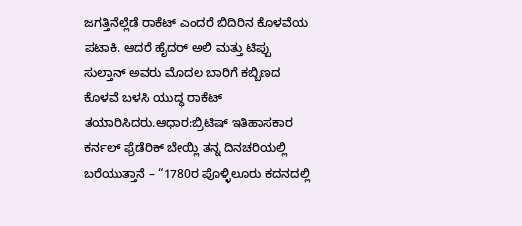ಜಗತ್ತಿನೆಲ್ಲೆಡೆ ರಾಕೆಟ್ ಎಂದರೆ ಬಿದಿರಿನ ಕೊಳವೆಯ ಪಟಾಕಿ. ಆದರೆ ಹೈದರ್ ಅಲಿ ಮತ್ತು ಟಿಪ್ಪು ಸುಲ್ತಾನ್ ಅವರು ಮೊದಲ ಬಾರಿಗೆ ಕಬ್ಬಿಣದ ಕೊಳವೆ ಬಳಸಿ ಯುದ್ಧ ರಾಕೆಟ್ ತಯಾರಿಸಿದರು.ಆಧಾರ:ಬ್ರಿಟಿಷ್ ಇತಿಹಾಸಕಾರ ಕರ್ನಲ್ ಫ್ರೆಡೆರಿಕ್ ಬೇಯ್ಲಿ ತನ್ನ ದಿನಚರಿಯಲ್ಲಿ ಬರೆಯುತ್ತಾನೆ – “1780ರ ಪೊಳ್ಳಿಲೂರು ಕದನದಲ್ಲಿ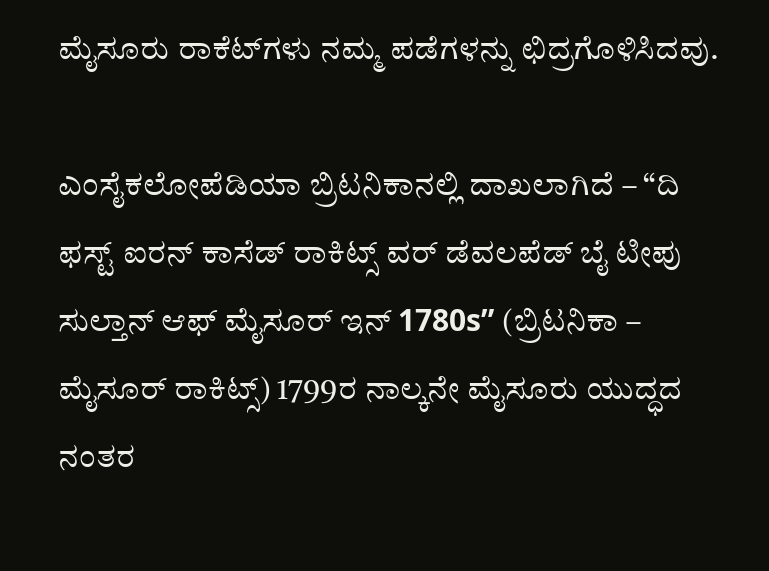ಮೈಸೂರು ರಾಕೆಟ್‌ಗಳು ನಮ್ಮ ಪಡೆಗಳನ್ನು ಛಿದ್ರಗೊಳಿಸಿದವು.

ಎಂಸೈಕಲೋಪೆಡಿಯಾ ಬ್ರಿಟನಿಕಾನಲ್ಲಿ ದಾಖಲಾಗಿದೆ – “ದಿ ಫಸ್ಟ್ ಐರನ್ ಕಾಸೆಡ್ ರಾಕಿಟ್ಸ್ ವರ್ ಡೆವಲಪೆಡ್ ಬೈ ಟೀಪು ಸುಲ್ತಾನ್ ಆಫ್ ಮೈಸೂರ್ ಇನ್ 1780s” (ಬ್ರಿಟನಿಕಾ – ಮೈಸೂರ್ ರಾಕಿಟ್ಸ್) 1799ರ ನಾಲ್ಕನೇ ಮೈಸೂರು ಯುದ್ಧದ ನಂತರ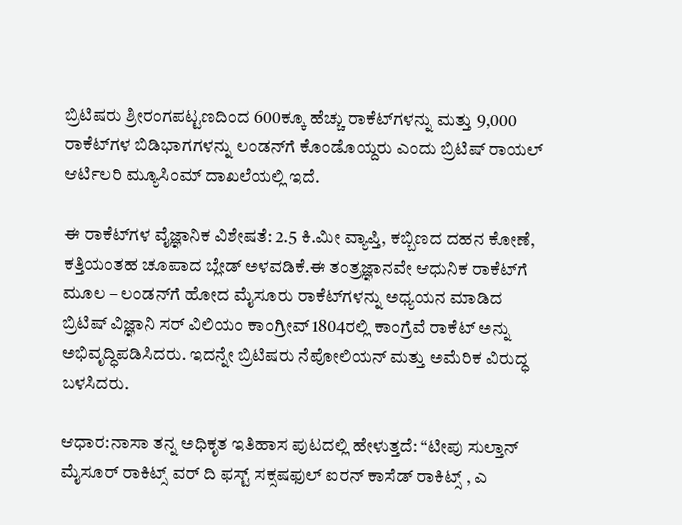ಬ್ರಿಟಿಷರು ಶ್ರೀರಂಗಪಟ್ಟಣದಿಂದ 600ಕ್ಕೂ ಹೆಚ್ಚು ರಾಕೆಟ್‌ಗಳನ್ನು ಮತ್ತು 9,000 ರಾಕೆಟ್‌ಗಳ ಬಿಡಿಭಾಗಗಳನ್ನು ಲಂಡನ್‌ಗೆ ಕೊಂಡೊಯ್ದರು ಎಂದು ಬ್ರಿಟಿಷ್ ರಾಯಲ್ ಆರ್ಟಿಲರಿ ಮ್ಯೂಸಿಂಮ್ ದಾಖಲೆಯಲ್ಲಿ ಇದೆ.

ಈ ರಾಕೆಟ್‌ಗಳ ವೈಜ್ಞಾನಿಕ ವಿಶೇಷತೆ: 2.5 ಕಿ.ಮೀ ವ್ಯಾಪ್ತಿ, ಕಬ್ಬಿಣದ ದಹನ ಕೋಣೆ, ಕತ್ತಿಯಂತಹ ಚೂಪಾದ ಬ್ಲೇಡ್ ಅಳವಡಿಕೆ.ಈ ತಂತ್ರಜ್ಞಾನವೇ ಆಧುನಿಕ ರಾಕೆಟ್‌ಗೆ ಮೂಲ – ಲಂಡನ್‌ಗೆ ಹೋದ ಮೈಸೂರು ರಾಕೆಟ್‌ಗಳನ್ನು ಅಧ್ಯಯನ ಮಾಡಿದ ಬ್ರಿಟಿಷ್ ವಿಜ್ಞಾನಿ ಸರ್ ವಿಲಿಯಂ ಕಾಂಗ್ರೀವ್ 1804ರಲ್ಲಿ ಕಾಂಗ್ರೆವೆ ರಾಕೆಟ್ ಅನ್ನು ಅಭಿವೃದ್ಧಿಪಡಿಸಿದರು. ಇದನ್ನೇ ಬ್ರಿಟಿಷರು ನೆಪೋಲಿಯನ್ ಮತ್ತು ಅಮೆರಿಕ ವಿರುದ್ಧ ಬಳಸಿದರು.

ಆಧಾರ:ನಾಸಾ ತನ್ನ ಅಧಿಕೃತ ಇತಿಹಾಸ ಪುಟದಲ್ಲಿ ಹೇಳುತ್ತದೆ: “ಟೀಪು ಸುಲ್ತಾನ್ ಮೈಸೂರ್ ರಾಕಿಟ್ಸ್ ವರ್ ದಿ ಫಸ್ಟ್ ಸಕ್ಸಷಫುಲ್ ಐರನ್ ಕಾಸೆಡ್ ರಾಕಿಟ್ಸ್ , ಎ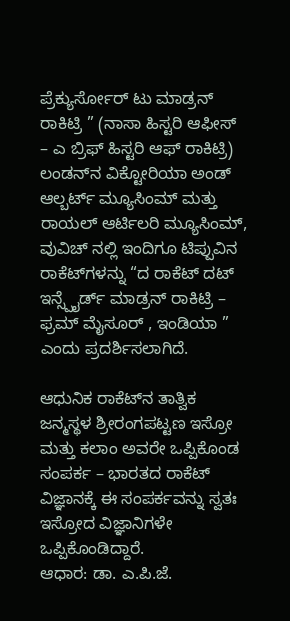ಪ್ರೆಕ್ಯುರ್ಸೋರ್ ಟು ಮಾಡ್ರನ್ ರಾಕಿಟ್ರಿ ” (ನಾಸಾ ಹಿಸ್ಟರಿ ಆಫೀಸ್ – ಎ ಬ್ರಿಫ್ ಹಿಸ್ಟರಿ ಆಫ್ ರಾಕಿಟ್ರಿ) ಲಂಡನ್‌ನ ವಿಕ್ಟೋರಿಯಾ ಅಂಡ್ ಆಲ್ಬರ್ಟ್ ಮ್ಯೂಸಿಂಮ್ ಮತ್ತು ರಾಯಲ್ ಆರ್ಟಿಲರಿ ಮ್ಯೂಸಿಂಮ್, ವುವಿಚ್ ನಲ್ಲಿ ಇಂದಿಗೂ ಟಿಪ್ಪುವಿನ ರಾಕೆಟ್‌ಗಳನ್ನು “ದ ರಾಕೆಟ್ ದಟ್ ಇನ್ಸ್ಪೈರ್ಡ್ ಮಾಡ್ರನ್ ರಾಕಿಟ್ರಿ – ಫ್ರಮ್ ಮೈಸೂರ್ , ಇಂಡಿಯಾ ” ಎಂದು ಪ್ರದರ್ಶಿಸಲಾಗಿದೆ.

ಆಧುನಿಕ ರಾಕೆಟ್‌ನ ತಾತ್ವಿಕ ಜನ್ಮಸ್ಥಳ ಶ್ರೀರಂಗಪಟ್ಟಣ ಇಸ್ರೋ ಮತ್ತು ಕಲಾಂ ಅವರೇ ಒಪ್ಪಿಕೊಂಡ ಸಂಪರ್ಕ – ಭಾರತದ ರಾಕೆಟ್ ವಿಜ್ಞಾನಕ್ಕೆ ಈ ಸಂಪರ್ಕವನ್ನು ಸ್ವತಃ ಇಸ್ರೋದ ವಿಜ್ಞಾನಿಗಳೇ ಒಪ್ಪಿಕೊಂಡಿದ್ದಾರೆ.
ಆಧಾರ: ಡಾ. ಎ.ಪಿ.ಜೆ.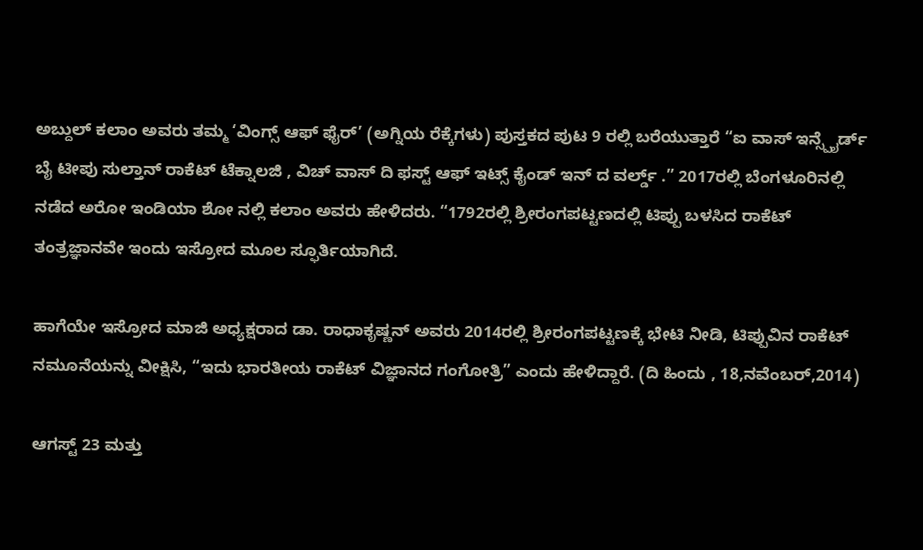ಅಬ್ದುಲ್ ಕಲಾಂ ಅವರು ತಮ್ಮ ‘ವಿಂಗ್ಸ್ ಆಫ್ ಫೈರ್’ (ಅಗ್ನಿಯ ರೆಕ್ಕೆಗಳು) ಪುಸ್ತಕದ ಪುಟ 9 ರಲ್ಲಿ ಬರೆಯುತ್ತಾರೆ “ಐ ವಾಸ್ ಇನ್ಸ್ಪೈರ್ಡ್ ಬೈ ಟೀಪು ಸುಲ್ತಾನ್ ರಾಕೆಟ್ ಟೆಕ್ನಾಲಜಿ , ವಿಚ್ ವಾಸ್ ದಿ ಫಸ್ಟ್ ಆಫ್ ಇಟ್ಸ್ ಕೈಂಡ್ ಇನ್ ದ ವರ್ಲ್ಡ್ .” 2017ರಲ್ಲಿ ಬೆಂಗಳೂರಿನಲ್ಲಿ ನಡೆದ ಅರೋ ಇಂಡಿಯಾ ಶೋ ನಲ್ಲಿ ಕಲಾಂ ಅವರು ಹೇಳಿದರು. “1792ರಲ್ಲಿ ಶ್ರೀರಂಗಪಟ್ಟಣದಲ್ಲಿ ಟಿಪ್ಪು ಬಳಸಿದ ರಾಕೆಟ್ ತಂತ್ರಜ್ಞಾನವೇ ಇಂದು ಇಸ್ರೋದ ಮೂಲ ಸ್ಫೂರ್ತಿಯಾಗಿದೆ.

ಹಾಗೆಯೇ ಇಸ್ರೋದ ಮಾಜಿ ಅಧ್ಯಕ್ಷರಾದ ಡಾ. ರಾಧಾಕೃಷ್ಣನ್ ಅವರು 2014ರಲ್ಲಿ ಶ್ರೀರಂಗಪಟ್ಟಣಕ್ಕೆ ಭೇಟಿ ನೀಡಿ, ಟಿಪ್ಪುವಿನ ರಾಕೆಟ್ ನಮೂನೆಯನ್ನು ವೀಕ್ಷಿಸಿ, “ಇದು ಭಾರತೀಯ ರಾಕೆಟ್ ವಿಜ್ಞಾನದ ಗಂಗೋತ್ರಿ” ಎಂದು ಹೇಳಿದ್ದಾರೆ. (ದಿ ಹಿಂದು , 18,ನವೆಂಬರ್,2014)

ಆಗಸ್ಟ್ 23 ಮತ್ತು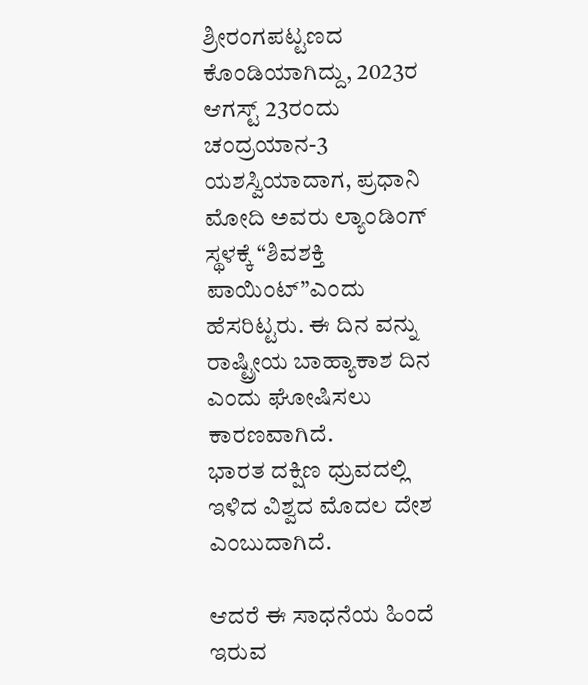ಶ್ರೀರಂಗಪಟ್ಟಣದ ಕೊಂಡಿಯಾಗಿದ್ದು, 2023ರ ಆಗಸ್ಟ್ 23ರಂದು ಚಂದ್ರಯಾನ-3 ಯಶಸ್ವಿಯಾದಾಗ, ಪ್ರಧಾನಿ ಮೋದಿ ಅವರು ಲ್ಯಾಂಡಿಂಗ್ ಸ್ಥಳಕ್ಕೆ “ಶಿವಶಕ್ತಿ ಪಾಯಿಂಟ್”ಎಂದು ಹೆಸರಿಟ್ಟರು. ಈ ದಿನ ವನ್ನು ರಾಷ್ಟ್ರೀಯ ಬಾಹ್ಯಾಕಾಶ ದಿನ ಎಂದು ಘೋಷಿಸಲು ಕಾರಣವಾಗಿದೆ.
ಭಾರತ ದಕ್ಷಿಣ ಧ್ರುವದಲ್ಲಿ ಇಳಿದ ವಿಶ್ವದ ಮೊದಲ ದೇಶ ಎಂಬುದಾಗಿದೆ.

ಆದರೆ ಈ ಸಾಧನೆಯ ಹಿಂದೆ ಇರುವ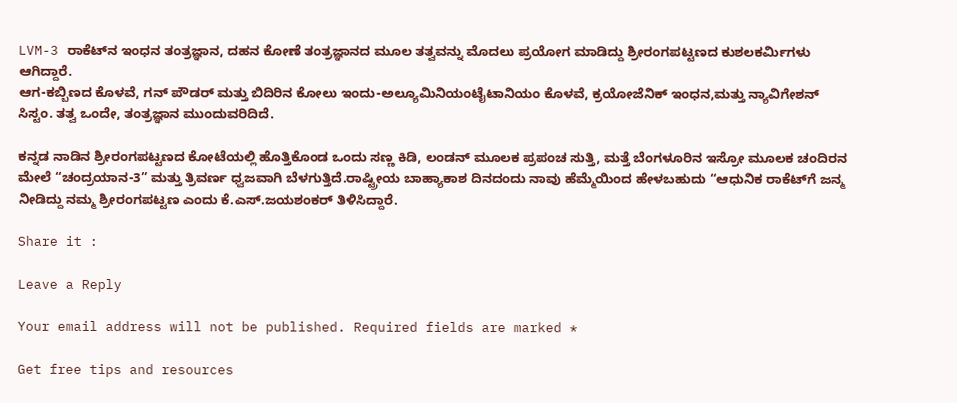LVM-3 ರಾಕೆಟ್‌ನ ಇಂಧನ ತಂತ್ರಜ್ಞಾನ, ದಹನ ಕೋಣೆ ತಂತ್ರಜ್ಞಾನದ ಮೂಲ ತತ್ವವನ್ನು ಮೊದಲು ಪ್ರಯೋಗ ಮಾಡಿದ್ದು ಶ್ರೀರಂಗಪಟ್ಟಣದ ಕುಶಲಕರ್ಮಿಗಳು ಆಗಿದ್ದಾರೆ.
ಆಗ-ಕಬ್ಬಿಣದ ಕೊಳವೆ, ಗನ್ ಪೌಡರ್ ಮತ್ತು ಬಿದಿರಿನ ಕೋಲು ಇಂದು-ಅಲ್ಯೂಮಿನಿಯಂಟೈಟಾನಿಯಂ ಕೊಳವೆ, ಕ್ರಯೋಜೆನಿಕ್ ಇಂಧನ,ಮತ್ತು ನ್ಯಾವಿಗೇಶನ್ ಸಿಸ್ಟಂ. ತತ್ವ ಒಂದೇ, ತಂತ್ರಜ್ಞಾನ ಮುಂದುವರಿದಿದೆ.

ಕನ್ನಡ ನಾಡಿನ ಶ್ರೀರಂಗಪಟ್ಟಣದ ಕೋಟೆಯಲ್ಲಿ ಹೊತ್ತಿಕೊಂಡ ಒಂದು ಸಣ್ಣ ಕಿಡಿ, ಲಂಡನ್ ಮೂಲಕ ಪ್ರಪಂಚ ಸುತ್ತಿ, ಮತ್ತೆ ಬೆಂಗಳೂರಿನ ಇಸ್ರೋ ಮೂಲಕ ಚಂದಿರನ ಮೇಲೆ “ಚಂದ್ರಯಾನ-3” ಮತ್ತು ತ್ರಿವರ್ಣ ಧ್ವಜವಾಗಿ ಬೆಳಗುತ್ತಿದೆ.ರಾಷ್ಟ್ರೀಯ ಬಾಹ್ಯಾಕಾಶ ದಿನದಂದು ನಾವು ಹೆಮ್ಮೆಯಿಂದ ಹೇಳಬಹುದು “ಆಧುನಿಕ ರಾಕೆಟ್‌ಗೆ ಜನ್ಮ ನೀಡಿದ್ದು ನಮ್ಮ ಶ್ರೀರಂಗಪಟ್ಟಣ ಎಂದು ಕೆ.ಎಸ್.ಜಯಶಂಕರ್ ತಿಳಿಸಿದ್ದಾರೆ.

Share it :

Leave a Reply

Your email address will not be published. Required fields are marked *

Get free tips and resources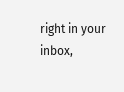right in your inbox,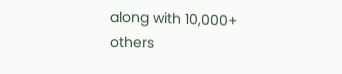along with 10,000+ others